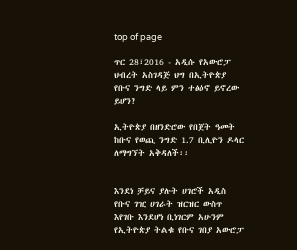top of page

ጥር 28፣2016 - አዲሱ የአውሮፓ ህብረት አስገዳጅ ህግ በኢትዮጵያ የቡና ንግድ ላይ ምን ተፅዕኖ ይኖረው ይሆን?

ኢትዮጵያ በዘንድሮው የበጀት ዓመት ከቡና የወጪ ንግድ 1.7 ቢሊዮን ዶላር ለማግኘት አቅዳለች፡፡


እንደነ ቻይና ያሉት ሀገሮች አዲስ የቡና ገዢ ሀገራት ዝርዝር ውስጥ እየገቡ እንደሆነ ቢነገርም አሁንም የኢትዮጵያ ትልቁ የቡና ገበያ አውሮፓ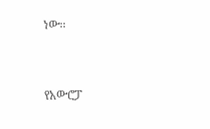ነው፡፡


የአውሮፓ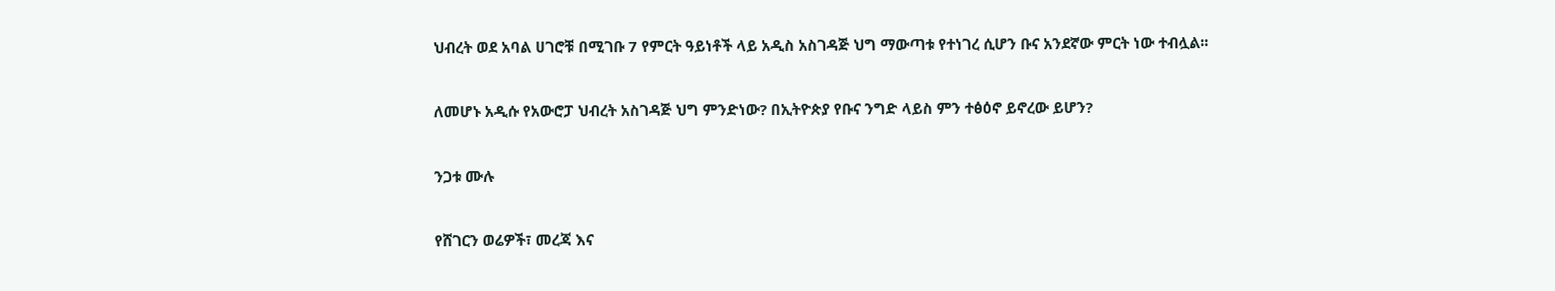ህብረት ወደ አባል ሀገሮቹ በሚገቡ 7 የምርት ዓይነቶች ላይ አዲስ አስገዳጅ ህግ ማውጣቱ የተነገረ ሲሆን ቡና አንደኛው ምርት ነው ተብሏል፡፡


ለመሆኑ አዲሱ የአውሮፓ ህብረት አስገዳጅ ህግ ምንድነው? በኢትዮጵያ የቡና ንግድ ላይስ ምን ተፅዕኖ ይኖረው ይሆን?


ንጋቱ ሙሉ


የሸገርን ወሬዎች፣ መረጃ እና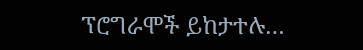ፕሮግራሞች ይከታተሉ…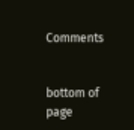Comments


bottom of page